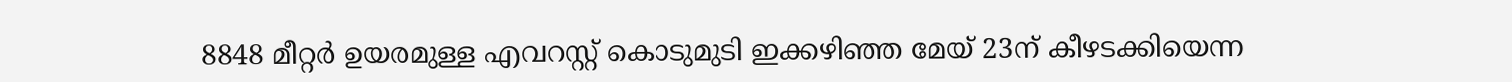8848 മീറ്റര്‍ ഉയരമുള്ള എവറസ്റ്റ് കൊടുമുടി ഇക്കഴിഞ്ഞ മേയ് 23ന് കീഴടക്കിയെന്ന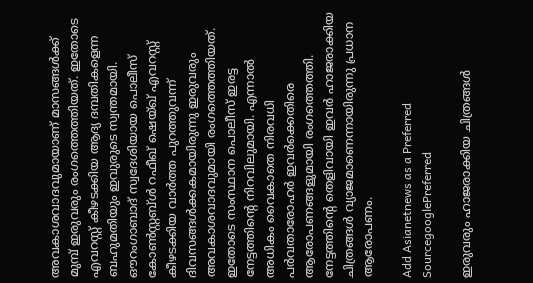അവകാശവാദവുമായാണ് മാസങ്ങള്‍ക്ക് മുമ്പ് ഇരുവരും രംഗത്തെത്തിയത്. ഇതോടെ എവറസ്റ്റ് കീഴടക്കിയ ആദ്യ ദമ്പതികളെന്ന ബഹുമതിയും ഇവുരുടെ സ്വന്തമായി. ഔറംഗാബാദ് സ്വദേശിയായ പൊലീസ് കോണ്‍സ്റ്റബ്ള്‍ റഫീഖ് ഷെയ്ഖ് എവറസ്റ്റ് കീഴടക്കിയ വാര്‍ത്ത പുറത്തുവന്ന് ദിവസങ്ങള്‍ക്കകമായിരുന്നു ഇരുവരും അവകാശവാദവുമായി രംഗത്തെത്തിയത്. ഇതോടെ സംസ്ഥാന പൊലീസ് ഇരട്ട നേട്ടത്തിന്റെ നിറവിലുമായി. എന്നാല്‍ അധികം വൈകാതെ നിരവധി പര്‍വതാരോഹര്‍ ഇവര്‍ക്കെതിരെ ആരോപണങ്ങളുമായി രംഗത്തെത്തി. നേട്ടത്തിന്റെ തെളിവായി ഇവര്‍ ഹാജരാക്കിയ ചിത്രങ്ങള്‍ വ്യാജമാണെന്നായിരുന്നു പ്രധാന ആരോപണം.

Add Asianetnews as a Preferred SourcegooglePreferred

ഇരുവരും ഹാജരാക്കിയ ചിത്രങ്ങള്‍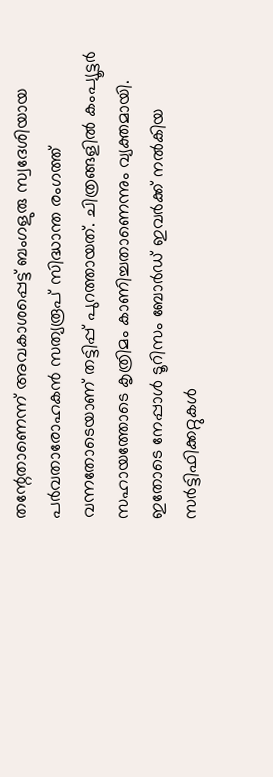തന്റേതാണെന്ന് അവകാശപ്പെട്ട് ബംഗളുരു സ്വദേശിയായ പര്‍വതാരോഹകന്‍ സത്യരൂപ് സിദ്ധാന്ത രംഗത്ത് വന്നതോടെയാണ് തട്ടിപ്പ് പുറത്തായത്. ചിത്രങ്ങളില്‍ കംപ്യൂട്ടര്‍ സഹായത്തോടെ കൃത്രിമം കാണിച്ചതാണെന്നും വ്യക്തമായി. ഇതോടെ നേപ്പാള്‍ ടൂറിസം ബോര്‍ഡ് ഇവര്‍ക്ക് നല്‍കിയ സര്‍ട്ടിഫിക്കറ്റുകള്‍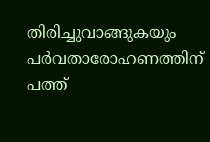തിരിച്ചുവാങ്ങുകയും പര്‍വതാരോഹണത്തിന് പത്ത്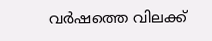വര്‍ഷത്തെ വിലക്ക്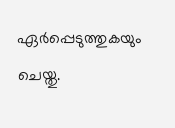ഏര്‍പ്പെടുത്തുകയും ചെയ്തു.